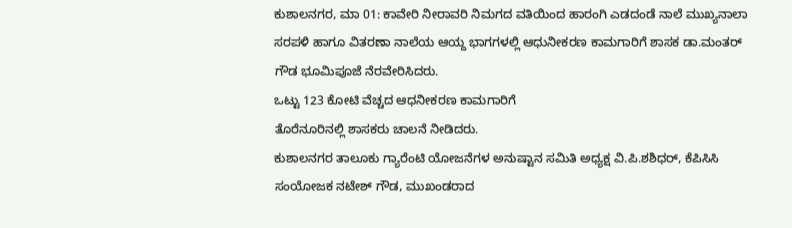ಕುಶಾಲನಗರ, ಮಾ 01: ಕಾವೇರಿ ನೀರಾವರಿ ನಿಮಗದ ವತಿಯಿಂದ ಹಾರಂಗಿ ಎಡದಂಡೆ ನಾಲೆ ಮುಖ್ಯನಾಲಾ ಸರಪಳಿ ಹಾಗೂ ವಿತರಣಾ ನಾಲೆಯ ಆಯ್ದ ಭಾಗಗಳಲ್ಲಿ ಆಧುನೀಕರಣ ಕಾಮಗಾರಿಗೆ ಶಾಸಕ ಡಾ.ಮಂತರ್ ಗೌಡ ಭೂಮಿಪೂಜೆ ನೆರವೇರಿಸಿದರು.
ಒಟ್ಟು 123 ಕೋಟಿ ವೆಚ್ಚದ ಆಧನೀಕರಣ ಕಾಮಗಾರಿಗೆ
ತೊರೆನೂರಿನಲ್ಲಿ ಶಾಸಕರು ಚಾಲನೆ ನೀಡಿದರು.
ಕುಶಾಲನಗರ ತಾಲೂಕು ಗ್ಯಾರೆಂಟಿ ಯೋಜನೆಗಳ ಅನುಷ್ಟಾನ ಸಮಿತಿ ಅಧ್ಯಕ್ಷ ವಿ.ಪಿ.ಶಶಿಧರ್, ಕೆಪಿಸಿಸಿ ಸಂಯೋಜಕ ನಟೇಶ್ ಗೌಡ, ಮುಖಂಡರಾದ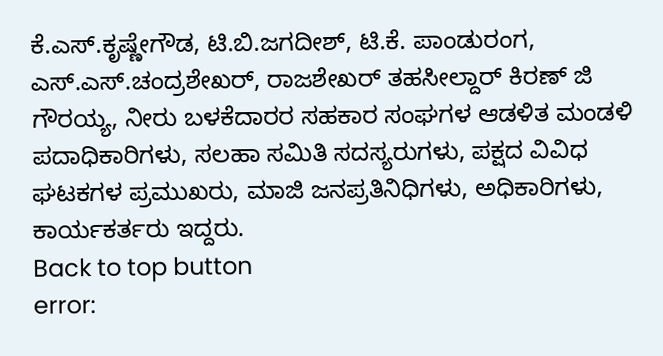ಕೆ.ಎಸ್.ಕೃಷ್ಣೇಗೌಡ, ಟಿ.ಬಿ.ಜಗದೀಶ್, ಟಿ.ಕೆ. ಪಾಂಡುರಂಗ, ಎಸ್.ಎಸ್.ಚಂದ್ರಶೇಖರ್, ರಾಜಶೇಖರ್ ತಹಸೀಲ್ದಾರ್ ಕಿರಣ್ ಜಿ ಗೌರಯ್ಯ, ನೀರು ಬಳಕೆದಾರರ ಸಹಕಾರ ಸಂಘಗಳ ಆಡಳಿತ ಮಂಡಳಿ ಪದಾಧಿಕಾರಿಗಳು, ಸಲಹಾ ಸಮಿತಿ ಸದಸ್ಯರುಗಳು, ಪಕ್ಷದ ವಿವಿಧ ಘಟಕಗಳ ಪ್ರಮುಖರು, ಮಾಜಿ ಜನಪ್ರತಿನಿಧಿಗಳು, ಅಧಿಕಾರಿಗಳು, ಕಾರ್ಯಕರ್ತರು ಇದ್ದರು.
Back to top button
error: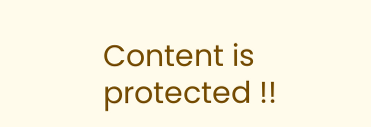Content is protected !!